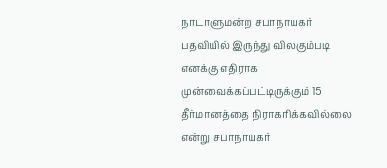நாடாளுமன்ற சபாநாயகர் பதவியில் இருந்து விலகும்படி எனக்கு எதிராக முன்வைக்கப்பட்டிருக்கும் 15 தீர்மானத்தை நிராகரிக்கவில்லை என்று சபாநாயகர்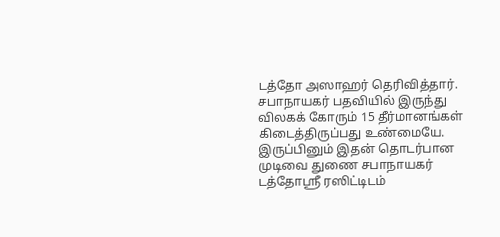டத்தோ அஸாஹர் தெரிவித்தார்.
சபாநாயகர் பதவியில் இருந்து விலகக் கோரும் 15 தீர்மானங்கள் கிடைத்திருப்பது உண்மையே.
இருப்பினும் இதன் தொடர்பான முடிவை துணை சபாநாயகர் டத்தோஸ்ரீ ரஸிட்டிடம்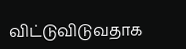விட்டுவிடுவதாக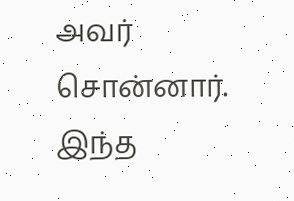அவர் சொன்னார்.
இந்த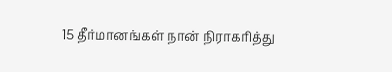15 தீர்மானங்கள் நான் நிராகரித்து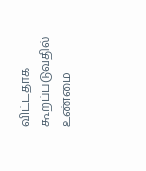விட்டதாக கூறப்படுவதில் உண்மை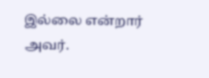இல்லை என்றார் அவர்.